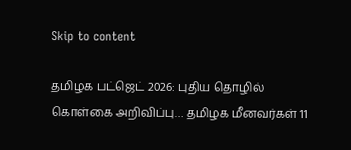Skip to content

தமிழக பட்ஜெட் 2026: புதிய தொழில் கொள்கை அறிவிப்பு… தமிழக மீனவர்கள் 11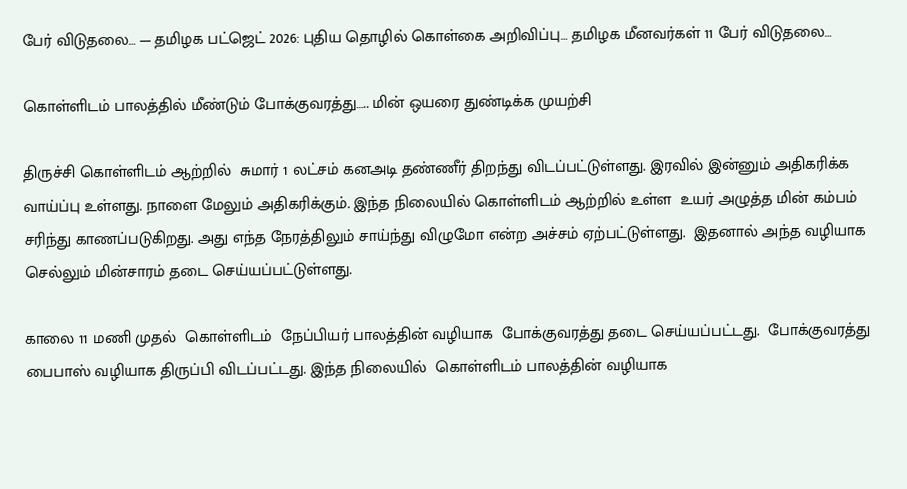பேர் விடுதலை… — தமிழக பட்ஜெட் 2026: புதிய தொழில் கொள்கை அறிவிப்பு… தமிழக மீனவர்கள் 11 பேர் விடுதலை…

கொள்ளிடம் பாலத்தில் மீண்டும் போக்குவரத்து….. மின் ஒயரை துண்டிக்க முயற்சி

திருச்சி கொள்ளிடம் ஆற்றில்  சுமார் 1 லட்சம் கனஅடி தண்ணீர் திறந்து விடப்பட்டுள்ளது. இரவில் இன்னும் அதிகரிக்க வாய்ப்பு உள்ளது. நாளை மேலும் அதிகரிக்கும். இந்த நிலையில் கொள்ளிடம் ஆற்றில் உள்ள  உயர் அழுத்த மின் கம்பம்  சரிந்து காணப்படுகிறது. அது எந்த நேரத்திலும் சாய்ந்து விழுமோ என்ற அச்சம் ஏற்பட்டுள்ளது.  இதனால் அந்த வழியாக செல்லும் மின்சாரம் தடை செய்யப்பட்டுள்ளது.

காலை 11 மணி முதல்  கொள்ளிடம்  நேப்பியர் பாலத்தின் வழியாக  போக்குவரத்து தடை செய்யப்பட்டது.  போக்குவரத்து  பைபாஸ் வழியாக திருப்பி விடப்பட்டது. இந்த நிலையில்  கொள்ளிடம் பாலத்தின் வழியாக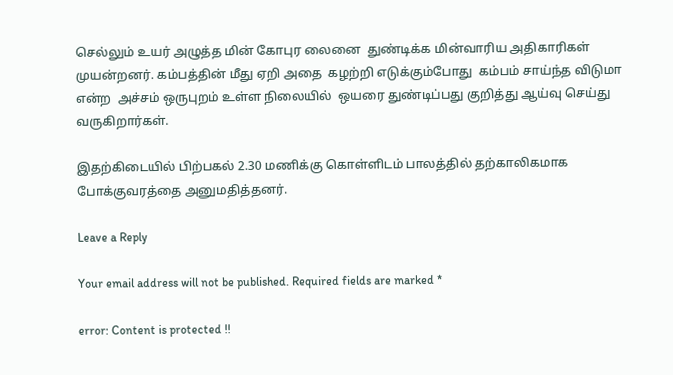செல்லும் உயர் அழுத்த மின் கோபுர லைனை  துண்டிக்க மின்வாரிய அதிகாரிகள் முயன்றனர். கம்பத்தின் மீது ஏறி அதை  கழற்றி எடுக்கும்போது  கம்பம் சாய்ந்த விடுமா என்ற  அச்சம் ஒருபுறம் உள்ள நிலையில்  ஒயரை துண்டிப்பது குறித்து ஆய்வு செய்து வருகிறார்கள்.

இதற்கிடையில் பிற்பகல் 2.30 மணிக்கு கொள்ளிடம் பாலத்தில் தற்காலிகமாக போக்குவரத்தை அனுமதித்தனர்.

Leave a Reply

Your email address will not be published. Required fields are marked *

error: Content is protected !!